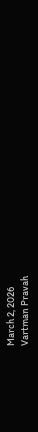March 2, 2026
Vartman Pravah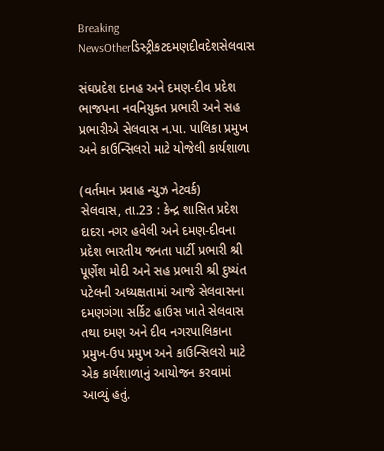Breaking NewsOtherડિસ્ટ્રીકટદમણદીવદેશસેલવાસ

સંઘપ્રદેશ દાનહ અને દમણ-દીવ પ્રદેશ ભાજપના નવનિયુક્‍ત પ્રભારી અને સહ પ્રભારીએ સેલવાસ ન.પા. પાલિકા પ્રમુખ અને કાઉન્‍સિલરો માટે યોજેલી કાર્યશાળા

(વર્તમાન પ્રવાહ ન્‍યુઝ નેટવર્ક)
સેલવાસ, તા.23 : કેન્‍દ્ર શાસિત પ્રદેશ દાદરા નગર હવેલી અને દમણ-દીવના પ્રદેશ ભારતીય જનતા પાર્ટી પ્રભારી શ્રી પૂર્ણેશ મોદી અને સહ પ્રભારી શ્રી દુષ્‍યંત પટેલની અધ્‍યક્ષતામાં આજે સેલવાસના દમણગંગા સર્કિટ હાઉસ ખાતે સેલવાસ તથા દમણ અને દીવ નગરપાલિકાના પ્રમુખ-ઉપ પ્રમુખ અને કાઉન્‍સિલરો માટે એક કાર્યશાળાનું આયોજન કરવામાં આવ્‍યું હતું.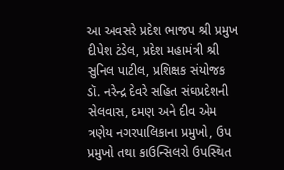આ અવસરે પ્રદેશ ભાજપ શ્રી પ્રમુખ દીપેશ ટંડેલ, પ્રદેશ મહામંત્રી શ્રી સુનિલ પાટીલ, પ્રશિક્ષક સંયોજક ડૉ. નરેન્‍દ્ર દેવરે સહિત સંઘપ્રદેશની સેલવાસ, દમણ અને દીવ એમ ત્રણેય નગરપાલિકાના પ્રમુખો, ઉપ પ્રમુખો તથા કાઉન્‍સિલરો ઉપસ્‍થિત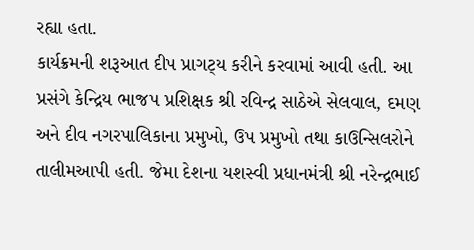રહ્યા હતા.
કાર્યક્રમની શરૂઆત દીપ પ્રાગટ્‍ય કરીને કરવામાં આવી હતી. આ પ્રસંગે કેન્‍દ્રિય ભાજપ પ્રશિક્ષક શ્રી રવિન્‍દ્ર સાઠેએ સેલવાલ, દમણ અને દીવ નગરપાલિકાના પ્રમુખો, ઉપ પ્રમુખો તથા કાઉન્‍સિલરોને તાલીમઆપી હતી. જેમા દેશના યશસ્‍વી પ્રધાનમંત્રી શ્રી નરેન્‍દ્રભાઈ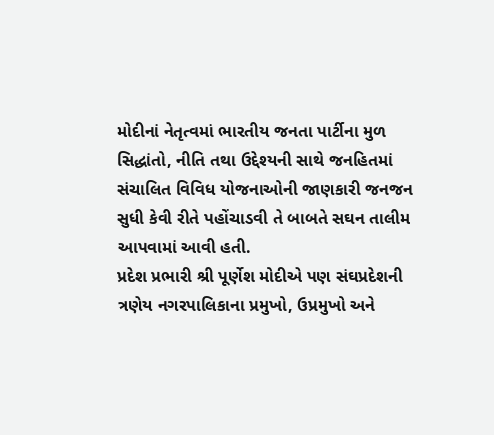મોદીનાં નેતૃત્‍વમાં ભારતીય જનતા પાર્ટીના મુળ સિદ્ધાંતો, નીતિ તથા ઉદ્દેશ્‍યની સાથે જનહિતમાં સંચાલિત વિવિધ યોજનાઓની જાણકારી જનજન સુધી કેવી રીતે પહોંચાડવી તે બાબતે સઘન તાલીમ આપવામાં આવી હતી.
પ્રદેશ પ્રભારી શ્રી પૂર્ણેશ મોદીએ પણ સંઘપ્રદેશની ત્રણેય નગરપાલિકાના પ્રમુખો, ઉપ્રમુખો અને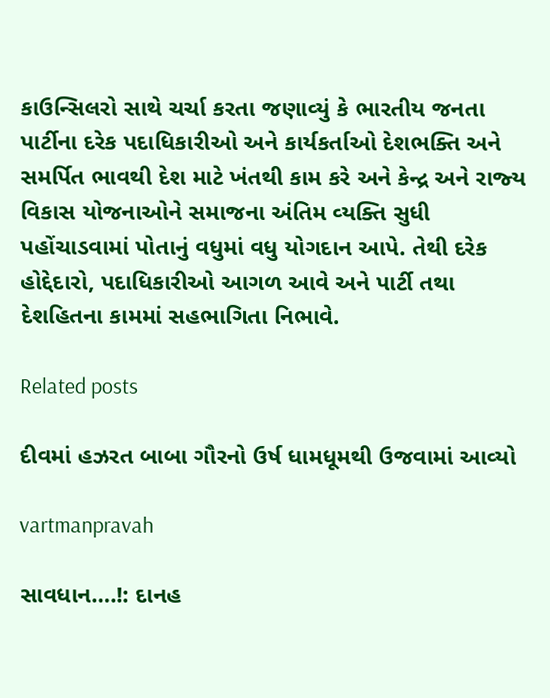કાઉન્‍સિલરો સાથે ચર્ચા કરતા જણાવ્‍યું કે ભારતીય જનતા પાર્ટીના દરેક પદાધિકારીઓ અને કાર્યકર્તાઓ દેશભક્‍તિ અને સમર્પિત ભાવથી દેશ માટે ખંતથી કામ કરે અને કેન્‍દ્ર અને રાજ્‍ય વિકાસ યોજનાઓને સમાજના અંતિમ વ્‍યક્‍તિ સુધી પહોંચાડવામાં પોતાનું વધુમાં વધુ યોગદાન આપે. તેથી દરેક હોદ્દેદારો, પદાધિકારીઓ આગળ આવે અને પાર્ટી તથા દેશહિતના કામમાં સહભાગિતા નિભાવે.

Related posts

દીવમાં હઝરત બાબા ગૌરનો ઉર્ષ ધામધૂમથી ઉજવામાં આવ્‍યો

vartmanpravah

સાવધાન….!: દાનહ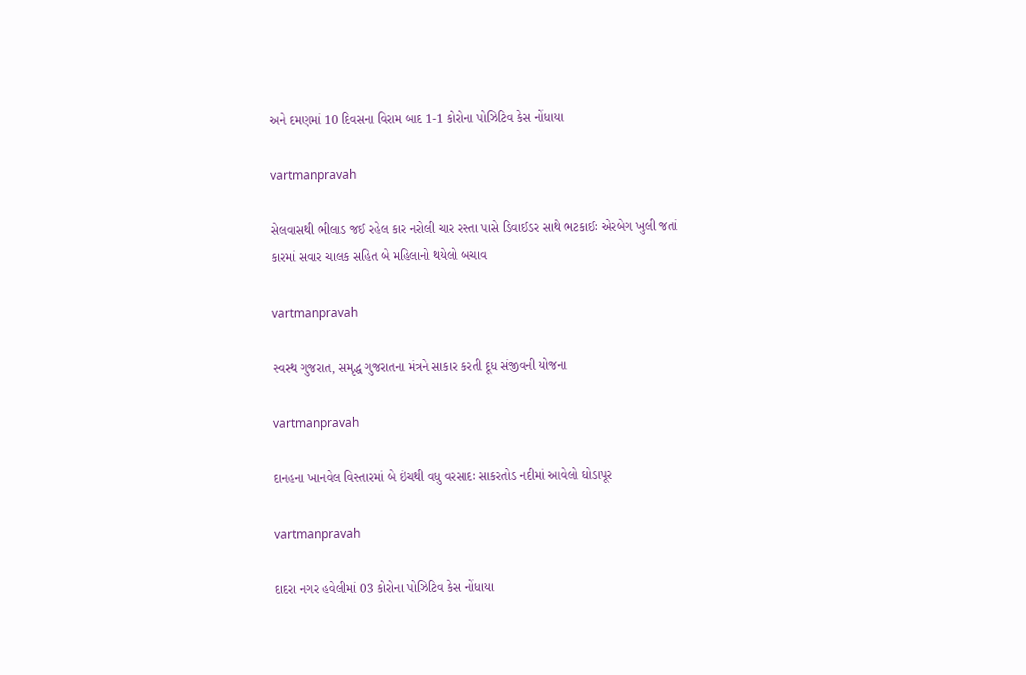અને દમણમાં 10 દિવસના વિરામ બાદ 1-1 કોરોના પોઝિટિવ કેસ નોંધાયા

vartmanpravah

સેલવાસથી ભીલાડ જઈ રહેલ કાર નરોલી ચાર રસ્‍તા પાસે ડિવાઈડર સાથે ભટકાઈઃ એરબેગ ખુલી જતાં કારમાં સવાર ચાલક સહિત બે મહિલાનો થયેલો બચાવ

vartmanpravah

સ્વસ્થ ગુજરાત, સમૃદ્ધ ગુજરાતના મંત્રને સાકાર કરતી દૂધ સંજીવની યોજના

vartmanpravah

દાનહના ખાનવેલ વિસ્‍તારમાં બે ઇંચથી વધુ વરસાદઃ સાકરતોડ નદીમાં આવેલો ઘોડાપૂર

vartmanpravah

દાદરા નગર હવેલીમાં 03 કોરોના પોઝિટિવ કેસ નોંધાયા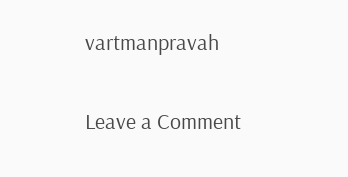vartmanpravah

Leave a Comment